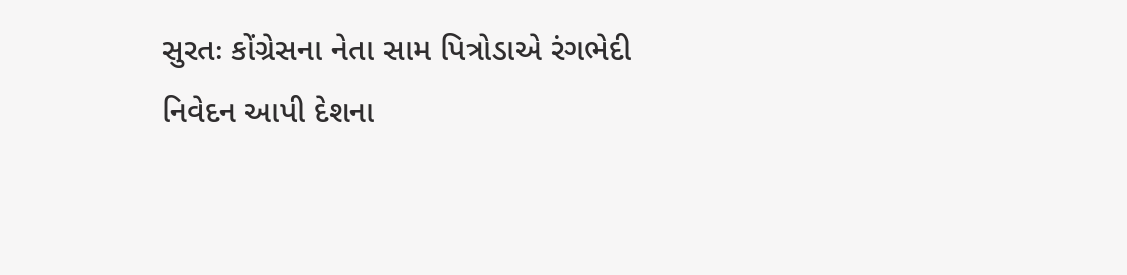સુરતઃ કોંગ્રેસના નેતા સામ પિત્રોડાએ રંગભેદી નિવેદન આપી દેશના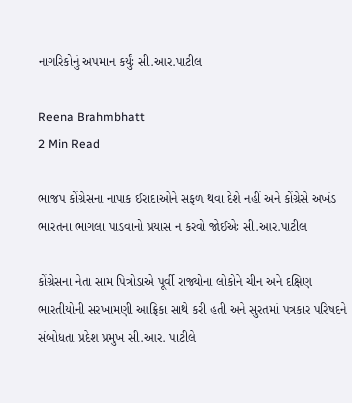નાગરિકોનું અપમાન કર્યુંઃ સી.આર.પાટીલ

Reena Brahmbhatt
2 Min Read

ભાજપ કોંગ્રેસના નાપાક ઈરાદાઓને સફળ થવા દેશે નહીં અને કોંગ્રેસે અખંડ ભારતના ભાગલા પાડવાનો પ્રયાસ ન કરવો જોઈએઃ સી.આર.પાટીલ

કોંગ્રેસના નેતા સામ પિત્રોડાએ પૂર્વી રાજ્યોના લોકોને ચીન અને દક્ષિણ ભારતીયોની સરખામણી આફ્રિકા સાથે કરી હતી અને સુરતમાં પત્રકાર પરિષદને સંબોધતા પ્રદેશ પ્રમુખ સી.આર. પાટીલે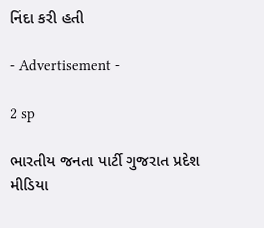નિંદા કરી હતી

- Advertisement -

2 sp

ભારતીય જનતા પાર્ટી ગુજરાત પ્રદેશ મીડિયા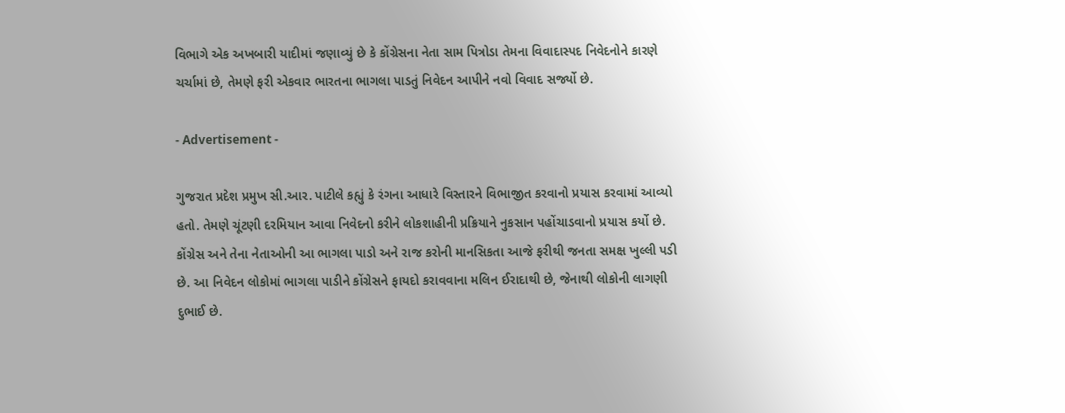વિભાગે એક અખબારી યાદીમાં જણાવ્યું છે કે કોંગ્રેસના નેતા સામ પિત્રોડા તેમના વિવાદાસ્પદ નિવેદનોને કારણે ચર્ચામાં છે, તેમણે ફરી એકવાર ભારતના ભાગલા પાડતું નિવેદન આપીને નવો વિવાદ સર્જ્યો છે.

- Advertisement -

ગુજરાત પ્રદેશ પ્રમુખ સી.આર. પાટીલે કહ્યું કે રંગના આધારે વિસ્તારને વિભાજીત કરવાનો પ્રયાસ કરવામાં આવ્યો હતો. તેમણે ચૂંટણી દરમિયાન આવા નિવેદનો કરીને લોકશાહીની પ્રક્રિયાને નુકસાન પહોંચાડવાનો પ્રયાસ કર્યો છે. કોંગ્રેસ અને તેના નેતાઓની આ ભાગલા પાડો અને રાજ કરોની માનસિકતા આજે ફરીથી જનતા સમક્ષ ખુલ્લી પડી છે. આ નિવેદન લોકોમાં ભાગલા પાડીને કોંગ્રેસને ફાયદો કરાવવાના મલિન ઈરાદાથી છે, જેનાથી લોકોની લાગણી દુભાઈ છે.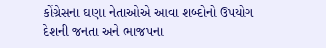કોંગ્રેસના ઘણા નેતાઓએ આવા શબ્દોનો ઉપયોગ દેશની જનતા અને ભાજપના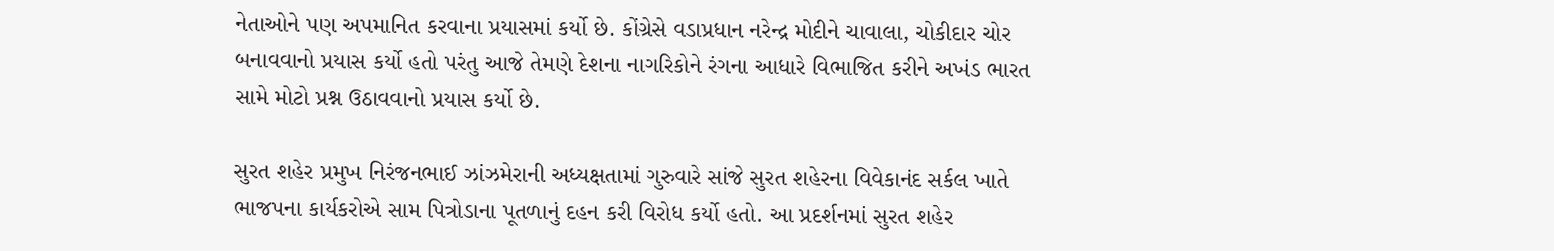નેતાઓને પણ અપમાનિત કરવાના પ્રયાસમાં કર્યો છે. કોંગ્રેસે વડાપ્રધાન નરેન્દ્ર મોદીને ચાવાલા, ચોકીદાર ચોર બનાવવાનો પ્રયાસ કર્યો હતો પરંતુ આજે તેમણે દેશના નાગરિકોને રંગના આધારે વિભાજિત કરીને અખંડ ભારત સામે મોટો પ્રશ્ન ઉઠાવવાનો પ્રયાસ કર્યો છે.

સુરત શહેર પ્રમુખ નિરંજનભાઈ ઝાંઝમેરાની અધ્યક્ષતામાં ગુરુવારે સાંજે સુરત શહેરના વિવેકાનંદ સર્કલ ખાતે ભાજપના કાર્યકરોએ સામ પિત્રોડાના પૂતળાનું દહન કરી વિરોધ કર્યો હતો. આ પ્રદર્શનમાં સુરત શહેર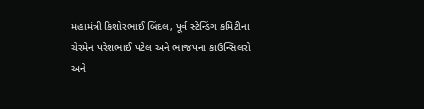મહામંત્રી કિશોરભાઈ બિંદલ, પૂર્વ સ્ટેન્ડિંગ કમિટીના ચેરમેન પરેશભાઈ પટેલ અને ભાજપના કાઉન્સિલરો અને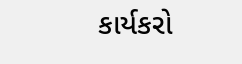કાર્યકરો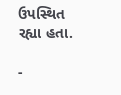ઉપસ્થિત રહ્યા હતા.

-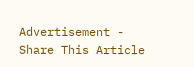Advertisement -
Share This Article